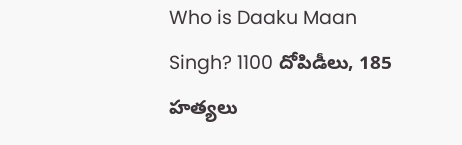Who is Daaku Maan Singh? 1100 దోపిడీలు, 185 హత్యలు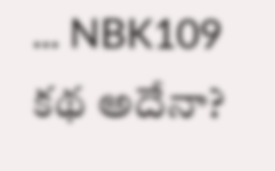... NBK109 కథ అదేనా?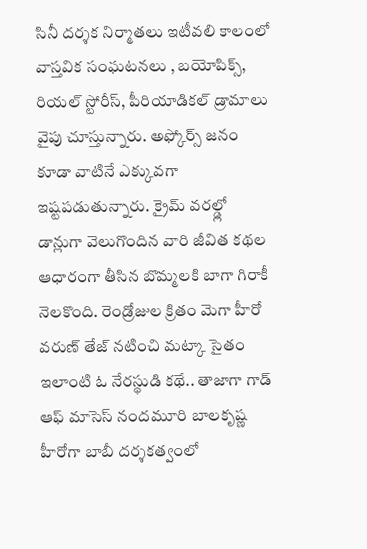సినీ దర్శక నిర్మాతలు ఇటీవలి కాలంలో వాస్తవిక సంఘటనలు , బయోపిక్స్, రియల్ స్టోరీస్, పీరియాడికల్ డ్రామాలు వైపు చూస్తున్నారు. అఫ్కోర్స్ జనం కూడా వాటినే ఎక్కువగా ఇష్టపడుతున్నారు. క్రైమ్ వరల్డ్లో డాన్లుగా వెలుగొందిన వారి జీవిత కథల ఆధారంగా తీసిన బొమ్మలకి బాగా గిరాకీ నెలకొంది. రెండ్రోజుల క్రితం మెగా హీరో వరుణ్ తేజ్ నటించి మట్కా సైతం ఇలాంటి ఓ నేరస్థుడి కథే.. తాజాగా గాడ్ ఆఫ్ మాసెస్ నందమూరి బాలకృష్ణ హీరోగా బాబీ దర్శకత్వంలో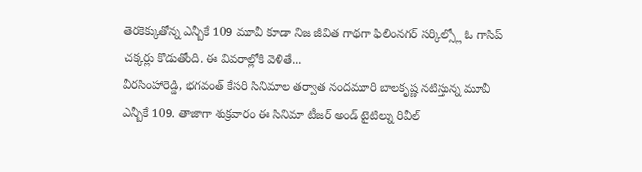తెరకెక్కుతోన్న ఎన్బీకే 109 మూవీ కూడా నిజ జీవిత గాథగా ఫిలింనగర్ సర్కిల్స్లో ఓ గాసిప్ చక్కర్లు కొడుతోంది. ఈ వివరాల్లోకి వెళితే...
వీరసింహారెడ్డి, భగవంత్ కేసరి సినిమాల తర్వాత నందమూరి బాలకృష్ణ నటిస్తున్న మూవీ ఎన్బీకే 109. తాజాగా శుక్రవారం ఈ సినిమా టీజర్ అండ్ టైటిల్ను రివీల్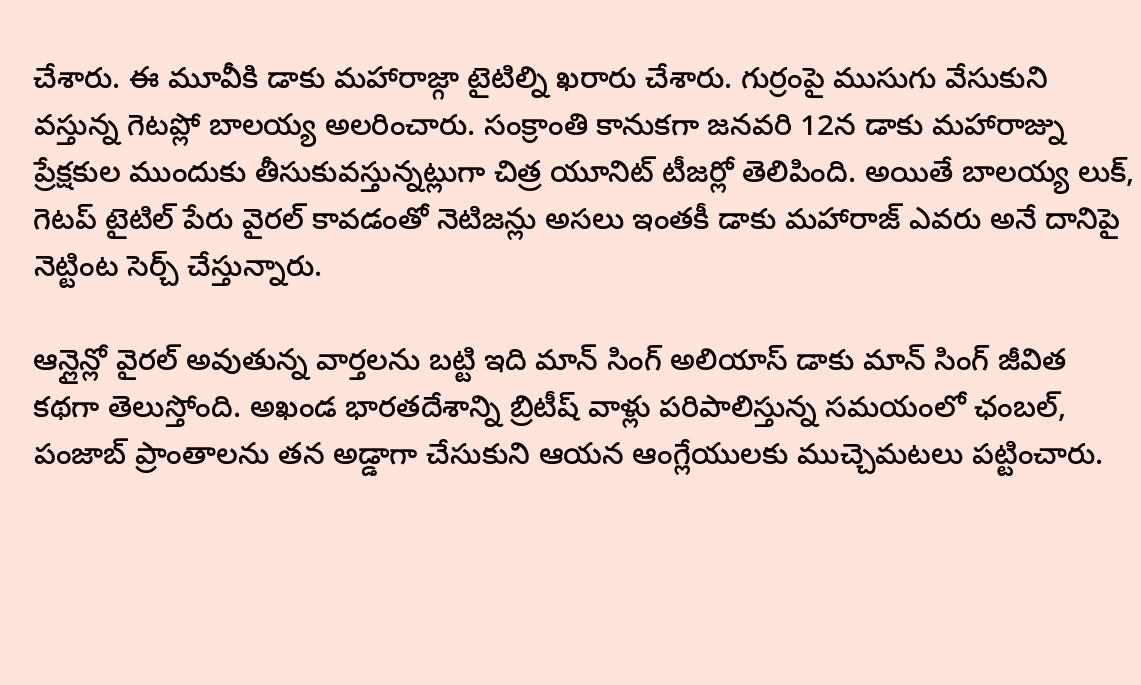చేశారు. ఈ మూవీకి డాకు మహారాజ్గా టైటిల్ని ఖరారు చేశారు. గుర్రంపై ముసుగు వేసుకుని వస్తున్న గెటప్లో బాలయ్య అలరించారు. సంక్రాంతి కానుకగా జనవరి 12న డాకు మహారాజ్ను ప్రేక్షకుల ముందుకు తీసుకువస్తున్నట్లుగా చిత్ర యూనిట్ టీజర్లో తెలిపింది. అయితే బాలయ్య లుక్, గెటప్ టైటిల్ పేరు వైరల్ కావడంతో నెటిజన్లు అసలు ఇంతకీ డాకు మహారాజ్ ఎవరు అనే దానిపై నెట్టింట సెర్చ్ చేస్తున్నారు.

ఆన్లైన్లో వైరల్ అవుతున్న వార్తలను బట్టి ఇది మాన్ సింగ్ అలియాస్ డాకు మాన్ సింగ్ జీవిత కథగా తెలుస్తోంది. అఖండ భారతదేశాన్ని బ్రిటీష్ వాళ్లు పరిపాలిస్తున్న సమయంలో ఛంబల్, పంజాబ్ ప్రాంతాలను తన అడ్డాగా చేసుకుని ఆయన ఆంగ్లేయులకు ముచ్చెమటలు పట్టించారు.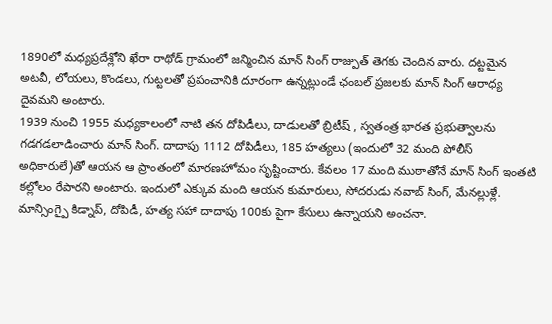1890లో మధ్యప్రదేశ్లోని ఖేరా రాథోడ్ గ్రామంలో జన్మించిన మాన్ సింగ్ రాజ్పుత్ తెగకు చెందిన వారు. దట్టమైన అటవీ, లోయలు, కొండలు, గుట్టలతో ప్రపంచానికి దూరంగా ఉన్నట్లుండే ఛంబల్ ప్రజలకు మాన్ సింగ్ ఆరాధ్య దైవమని అంటారు.
1939 నుంచి 1955 మధ్యకాలంలో నాటి తన దోపిడీలు, దాడులతో బ్రిటీష్ , స్వతంత్ర భారత ప్రభుత్వాలను గడగడలాడించారు మాన్ సింగ్. దాదాపు 1112 దోపిడీలు, 185 హత్యలు (ఇందులో 32 మంది పోలీస్ అధికారులే)తో ఆయన ఆ ప్రాంతంలో మారణహోమం సృష్టించారు. కేవలం 17 మంది ముఠాతోనే మాన్ సింగ్ ఇంతటి కల్లోలం రేపారని అంటారు. ఇందులో ఎక్కువ మంది ఆయన కుమారులు, సోదరుడు నవాబ్ సింగ్, మేనల్లుళ్లే.
మాన్సింగ్పై కిడ్నాప్, దోపిడీ, హత్య సహా దాదాపు 100కు పైగా కేసులు ఉన్నాయని అంచనా.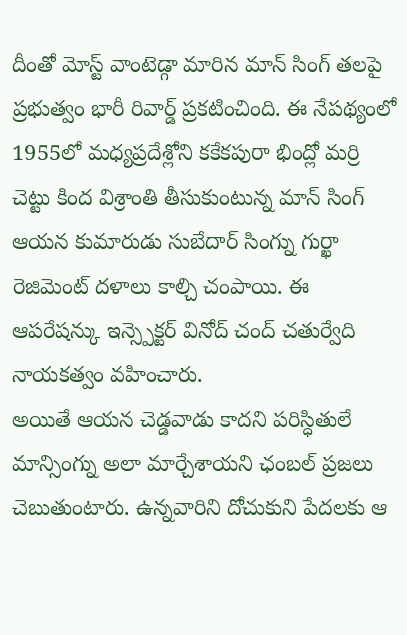దీంతో మోస్ట్ వాంటెడ్గా మారిన మాన్ సింగ్ తలపై ప్రభుత్వం భారీ రివార్డ్ ప్రకటించింది. ఈ నేపథ్యంలో 1955లో మధ్యప్రదేశ్లోని కకేకపురా భింద్లో మర్రి చెట్టు కింద విశ్రాంతి తీసుకుంటున్న మాన్ సింగ్ ఆయన కుమారుడు సుబేదార్ సింగ్ను గుర్ఖా రెజిమెంట్ దళాలు కాల్చి చంపాయి. ఈ ఆపరేషన్కు ఇన్స్పెక్టర్ వినోద్ చంద్ చతుర్వేది నాయకత్వం వహించారు.
అయితే ఆయన చెడ్డవాడు కాదని పరిస్ధితులే మాన్సింగ్ను అలా మార్చేశాయని ఛంబల్ ప్రజలు చెబుతుంటారు. ఉన్నవారిని దోచుకుని పేదలకు ఆ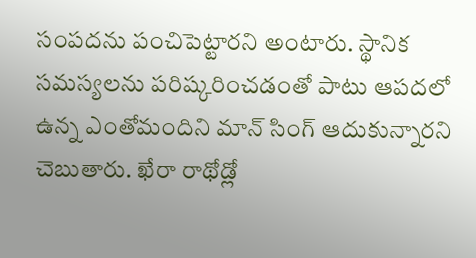సంపదను పంచిపెట్టారని అంటారు. స్థానిక సమస్యలను పరిష్కరించడంతో పాటు ఆపదలో ఉన్న ఎంతోమందిని మాన్ సింగ్ ఆదుకున్నారని చెబుతారు. ఖేరా రాథోడ్లో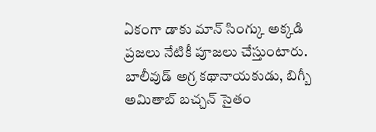ఏకంగా డాకు మాన్ సింగ్కు అక్కడి ప్రజలు నేటికీ పూజలు చేస్తుంటారు. బాలీవుడ్ అగ్ర కథానాయకుడు, బిగ్బీ అమితాబ్ బచ్చన్ సైతం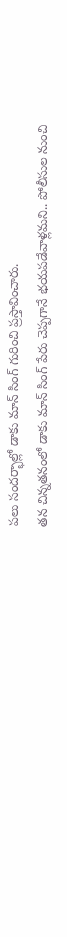పలు సందర్భాల్లో డాకు మాన్ సింగ్ గురించి ప్రస్తావించారు.
తన చిన్నతనంలో డాకు మాన్ సింగ్ పేరు చెప్పగానే భయపడేవాళ్లమని.. పోలీసుల నుంచి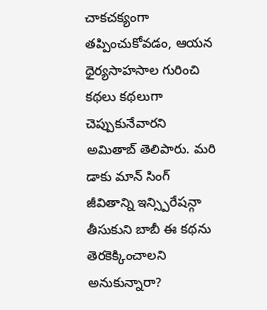చాకచక్యంగా తప్పించుకోవడం, ఆయన ధైర్యసాహసాల గురించి కథలు కథలుగా చెప్పుకునేవారని అమితాబ్ తెలిపారు. మరి డాకు మాన్ సింగ్ జీవితాన్ని ఇన్స్పిరేషన్గా తీసుకుని బాబీ ఈ కథను తెరకెక్కించాలని అనుకున్నారా?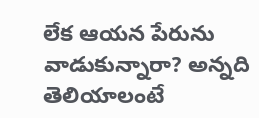లేక ఆయన పేరును వాడుకున్నారా? అన్నది తెలియాలంటే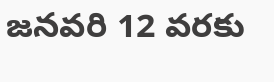జనవరి 12 వరకు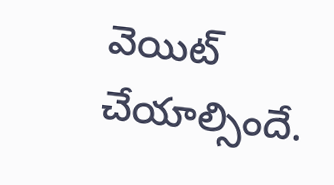వెయిట్ చేయాల్సిందే.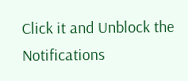Click it and Unblock the Notifications